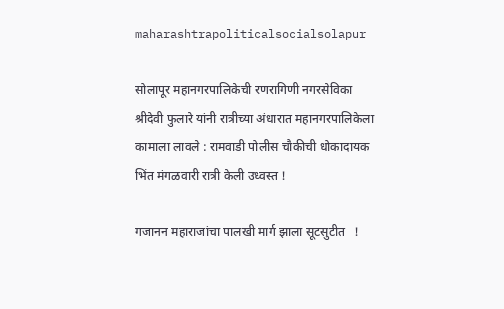maharashtrapoliticalsocialsolapur

सोलापूर महानगरपालिकेची रणरागिणी नगरसेविका श्रीदेवी फुलारे यांनी रात्रीच्या अंधारात महानगरपालिकेला कामाला लावले : रामवाडी पोलीस चौकीची धोकादायक भिंत मंगळवारी रात्री केली उध्वस्त !

गजानन महाराजांचा पालखी मार्ग झाला सूटसुटीत   !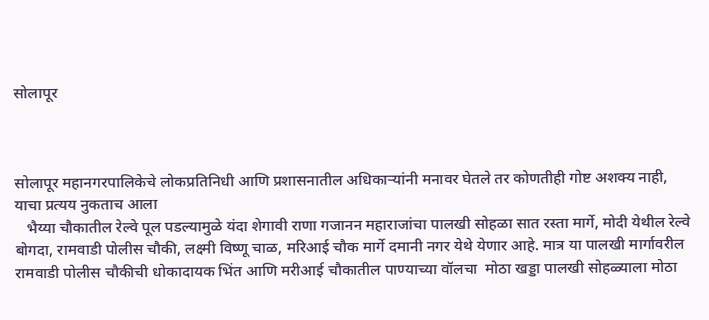सोलापूर



सोलापूर महानगरपालिकेचे लोकप्रतिनिधी आणि प्रशासनातील अधिकाऱ्यांनी मनावर घेतले तर कोणतीही गोष्ट अशक्य नाही, याचा प्रत्यय नुकताच आला
   भैय्या चौकातील रेल्वे पूल पडल्यामुळे यंदा शेगावी राणा गजानन महाराजांचा पालखी सोहळा सात रस्ता मार्गे, मोदी येथील रेल्वे बोगदा, रामवाडी पोलीस चौकी, लक्ष्मी विष्णू चाळ, मरिआई चौक मार्गे दमानी नगर येथे येणार आहे. मात्र या पालखी मार्गावरील रामवाडी पोलीस चौकीची धोकादायक भिंत आणि मरीआई चौकातील पाण्याच्या वॉलचा  मोठा खड्डा पालखी सोहळ्याला मोठा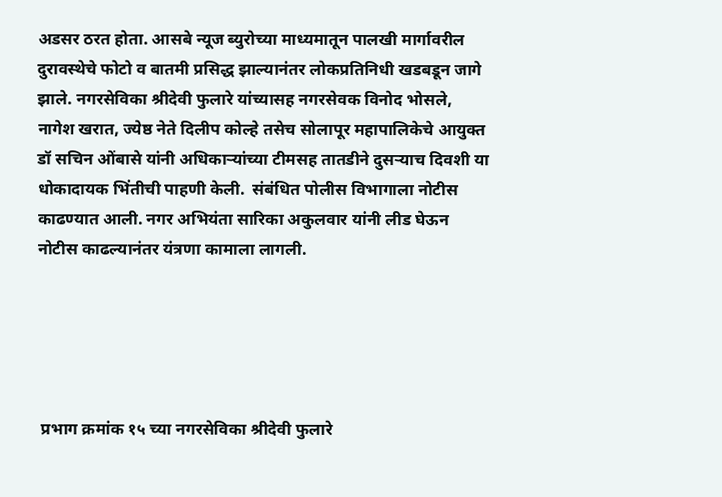अडसर ठरत होता. आसबे न्यूज ब्युरोच्या माध्यमातून पालखी मार्गावरील दुरावस्थेचे फोटो व बातमी प्रसिद्ध झाल्यानंतर लोकप्रतिनिधी खडबडून जागे झाले. नगरसेविका श्रीदेवी फुलारे यांच्यासह नगरसेवक विनोद भोसले, नागेश खरात, ज्येष्ठ नेते दिलीप कोल्हे तसेच सोलापूर महापालिकेचे आयुक्त डॉ सचिन ओंबासे यांनी अधिकाऱ्यांच्या टीमसह तातडीने दुसऱ्याच दिवशी या धोकादायक भिंतीची पाहणी केली.  संबंधित पोलीस विभागाला नोटीस काढण्यात आली. नगर अभियंता सारिका अकुलवार यांनी लीड घेऊन नोटीस काढल्यानंतर यंत्रणा कामाला लागली.





 प्रभाग क्रमांक १५ च्या नगरसेविका श्रीदेवी फुलारे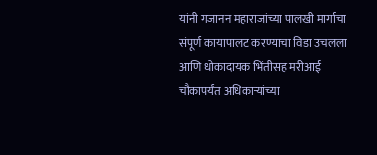यांनी गजानन महाराजांच्या पालखी मार्गाचा संपूर्ण कायापालट करण्याचा विडा उचलला आणि धोकादायक भिंतीसह मरीआई चौकापर्यंत अधिकाऱ्यांच्या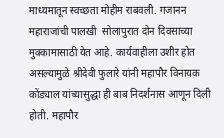माध्यमातून स्वच्छता मोहीम राबवली. गजानन महाराजांची पालखी  सोलापुरात दोन दिवसाच्या मुक्कामासाठी येत आहे. कार्यवाहीला उशीर होत असल्यामुळे श्रीदेवी फुलारे यांनी महापौर विनायक कोंड्याल यांच्यासुद्धा ही बाब निदर्शनास आणून दिली होती. महापौर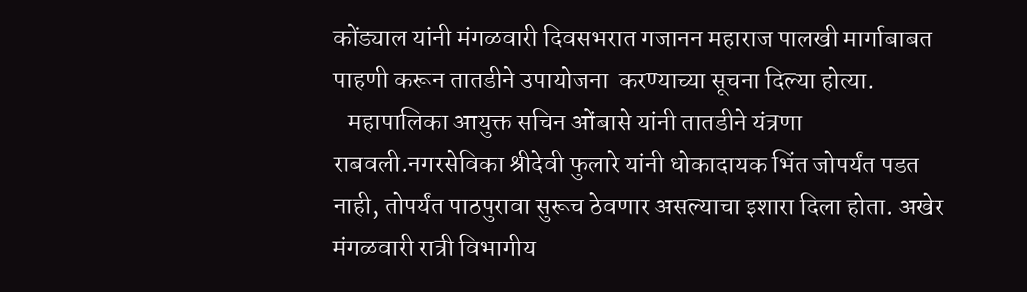कोंड्याल यांनी मंगळवारी दिवसभरात गजानन महाराज पालखी मार्गाबाबत पाहणी करून तातडीने उपायोजना  करण्याच्या सूचना दिल्या होत्या.
   महापालिका आयुक्त सचिन ओंबासे यांनी तातडीने यंत्रणा राबवली.नगरसेविका श्रीदेवी फुलारे यांनी धोकादायक भिंत जोपर्यंत पडत नाही, तोपर्यंत पाठपुरावा सुरूच ठेवणार असल्याचा इशारा दिला होता. अखेर मंगळवारी रात्री विभागीय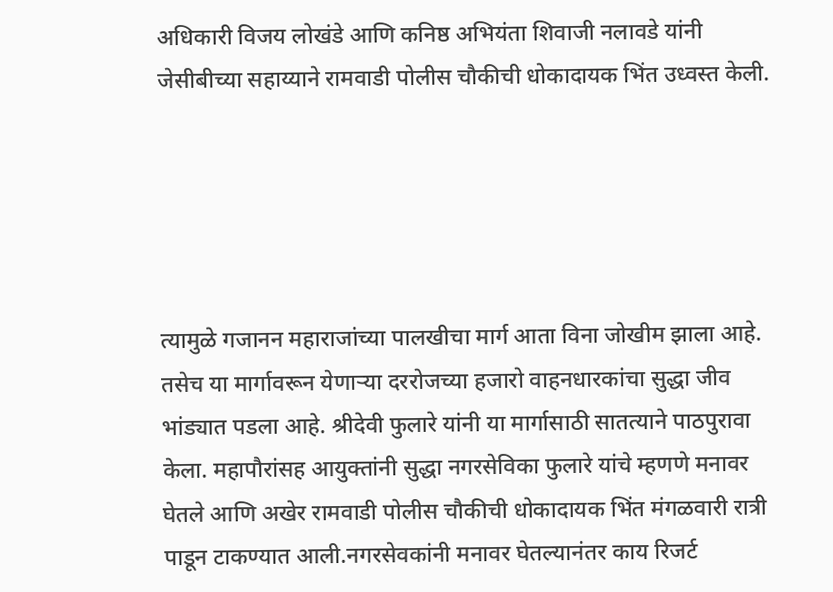अधिकारी विजय लोखंडे आणि कनिष्ठ अभियंता शिवाजी नलावडे यांनी जेसीबीच्या सहाय्याने रामवाडी पोलीस चौकीची धोकादायक भिंत उध्वस्त केली.





त्यामुळे गजानन महाराजांच्या पालखीचा मार्ग आता विना जोखीम झाला आहे. तसेच या मार्गावरून येणाऱ्या दररोजच्या हजारो वाहनधारकांचा सुद्धा जीव भांड्यात पडला आहे. श्रीदेवी फुलारे यांनी या मार्गासाठी सातत्याने पाठपुरावा केला. महापौरांसह आयुक्तांनी सुद्धा नगरसेविका फुलारे यांचे म्हणणे मनावर घेतले आणि अखेर रामवाडी पोलीस चौकीची धोकादायक भिंत मंगळवारी रात्री पाडून टाकण्यात आली.नगरसेवकांनी मनावर घेतल्यानंतर काय रिजर्ट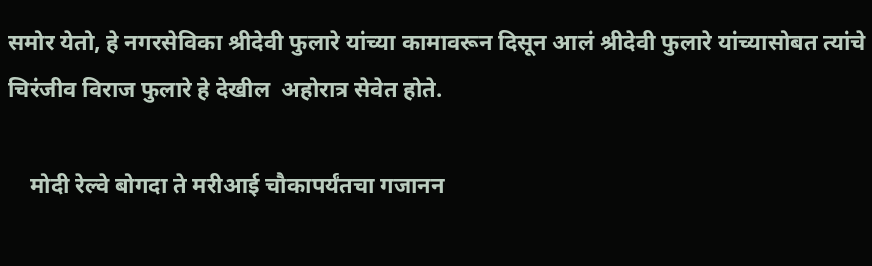समोर येतो, हे नगरसेविका श्रीदेवी फुलारे यांच्या कामावरून दिसून आलं श्रीदेवी फुलारे यांच्यासोबत त्यांचे चिरंजीव विराज फुलारे हे देखील  अहोरात्र सेवेत होते.

    मोदी रेल्वे बोगदा ते मरीआई चौकापर्यंतचा गजानन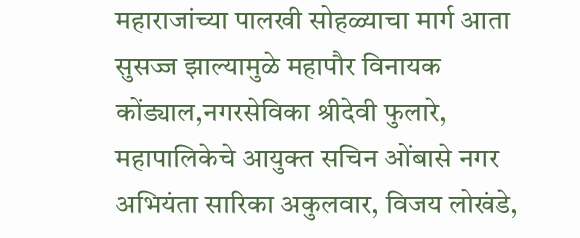महाराजांच्या पालखी सोहळ्याचा मार्ग आता सुसज्ज झाल्यामुळे महापौर विनायक कोंड्याल,नगरसेविका श्रीदेवी फुलारे, महापालिकेचे आयुक्त सचिन ओंबासे नगर अभियंता सारिका अकुलवार, विजय लोखंडे,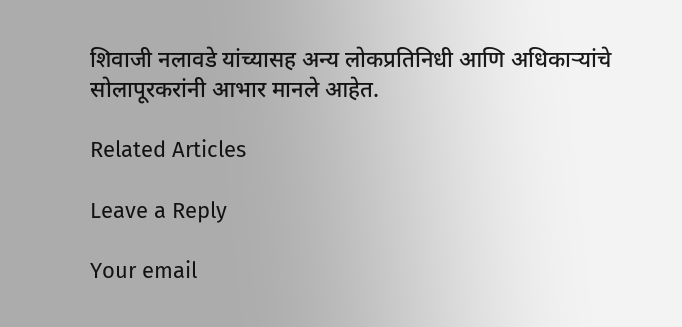शिवाजी नलावडे यांच्यासह अन्य लोकप्रतिनिधी आणि अधिकाऱ्यांचे सोलापूरकरांनी आभार मानले आहेत.

Related Articles

Leave a Reply

Your email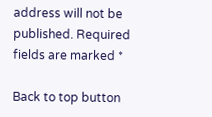address will not be published. Required fields are marked *

Back to top button